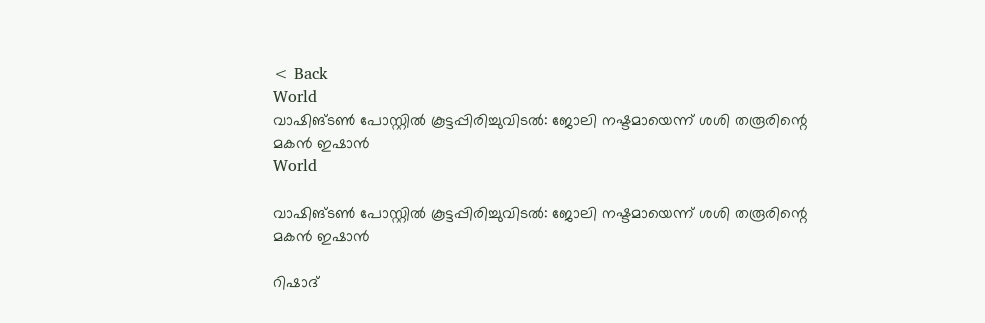< Back
World
വാഷിങ്ടൺ പോസ്റ്റിൽ കൂട്ടപ്പിരിച്ചുവിടൽ: ജോലി നഷ്ടമായെന്ന് ശശി തരൂരിന്റെ മകൻ ഇഷാൻ
World

വാഷിങ്ടൺ പോസ്റ്റിൽ കൂട്ടപ്പിരിച്ചുവിടൽ: ജോലി നഷ്ടമായെന്ന് ശശി തരൂരിന്റെ മകൻ ഇഷാൻ

റിഷാദ്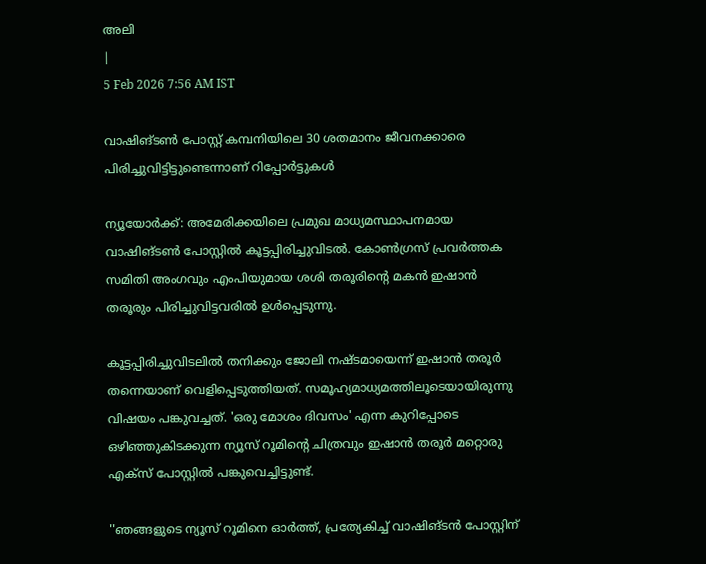അലി
|
5 Feb 2026 7:56 AM IST

വാഷിങ്ടണ്‍ പോസ്റ്റ് കമ്പനിയിലെ 30 ശതമാനം ജീവനക്കാരെ പിരിച്ചുവിട്ടിട്ടുണ്ടെന്നാണ് റിപ്പോര്‍ട്ടുകള്‍

ന്യൂയോര്‍ക്ക്: അമേരിക്കയിലെ പ്രമുഖ മാധ്യമസ്ഥാപനമായ വാഷിങ്ടണ്‍ പോസ്റ്റില്‍ കൂട്ടപ്പിരിച്ചുവിടല്‍. കോണ്‍ഗ്രസ് പ്രവര്‍ത്തക സമിതി അംഗവും എംപിയുമായ ശശി തരൂരിന്റെ മകന്‍ ഇഷാന്‍ തരൂരും പിരിച്ചുവിട്ടവരില്‍ ഉള്‍പ്പെടുന്നു.

കൂട്ടപ്പിരിച്ചുവിടലില്‍ തനിക്കും ജോലി നഷ്ടമായെന്ന് ഇഷാന്‍ തരൂര്‍ തന്നെയാണ് വെളിപ്പെടുത്തിയത്. സമൂഹ്യമാധ്യമത്തിലൂടെയായിരുന്നു വിഷയം പങ്കുവച്ചത്. 'ഒരു മോശം ദിവസം' എന്ന കുറിപ്പോടെ ഒഴിഞ്ഞുകിടക്കുന്ന ന്യൂസ് റൂമിന്റെ ചിത്രവും ഇഷാന്‍ തരൂര്‍ മറ്റൊരു എക്‌സ് പോസ്റ്റില്‍ പങ്കുവെച്ചിട്ടുണ്ട്.

''ഞങ്ങളുടെ ന്യൂസ് റൂമിനെ ഓര്‍ത്ത്, പ്രത്യേകിച്ച് വാഷിങ്ടന്‍ പോസ്റ്റിന്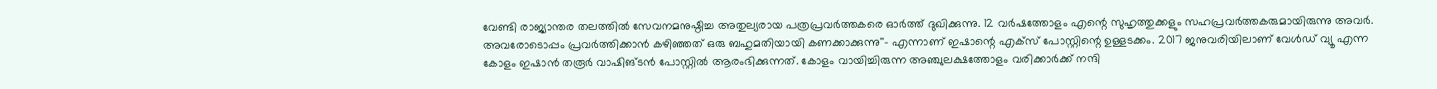വേണ്ടി രാജ്യാന്തര തലത്തില്‍ സേവനമനുഷ്ഠിച്ച അതുല്യരായ പത്രപ്രവര്‍ത്തകരെ ഓര്‍ത്ത് ദുഖിക്കുന്നു. 12 വര്‍ഷത്തോളം എന്റെ സുഹൃത്തുക്കളും സഹപ്രവര്‍ത്തകരുമായിരുന്നു അവര്‍. അവരോടൊപ്പം പ്രവര്‍ത്തിക്കാന്‍ കഴിഞ്ഞത് ഒരു ബഹുമതിയായി കണക്കാക്കുന്നു''- എന്നാണ് ഇഷാന്റെ എക്‌സ് പോസ്റ്റിന്റെ ഉള്ളടക്കം. 2017 ജനുവരിയിലാണ് വേൾഡ് വ്യൂ എന്ന കോളം ഇഷാൻ തരൂർ വാഷിങ്ടൻ പോസ്റ്റിൽ ആരംഭിക്കുന്നത്. കോളം വായിച്ചിരുന്ന അഞ്ചുലക്ഷത്തോളം വരിക്കാർക്ക് നന്ദി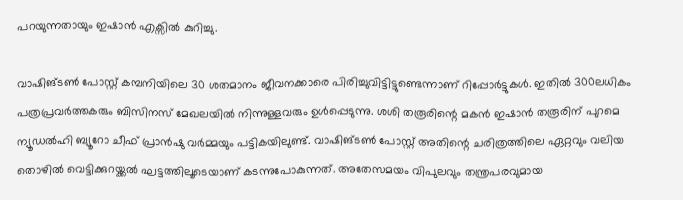പറയുന്നതായും ഇഷാൻ എക്സിൽ കുറിച്ചു.

വാഷിങ്ടണ്‍ പോസ്റ്റ് കമ്പനിയിലെ 30 ശതമാനം ജീവനക്കാരെ പിരിച്ചുവിട്ടിട്ടുണ്ടെന്നാണ് റിപ്പോര്‍ട്ടുകള്‍. ഇതില്‍ 300ലധികം പത്രപ്രവര്‍ത്തകരും ബിസിനസ് മേഖലയില്‍ നിന്നുള്ളവരും ഉള്‍പ്പെടുന്നു. ശശി തരൂരിന്റെ മകന്‍ ഇഷാന്‍ തരൂരിന് പുറമെ ന്യൂഡല്‍ഹി ബ്യൂറോ ചീഫ് പ്രാന്‍ഷു വര്‍മ്മയും പട്ടികയിലുണ്ട്. വാഷിങ്ടണ്‍ പോസ്റ്റ് അതിന്റെ ചരിത്രത്തിലെ ഏറ്റവും വലിയ തൊഴിൽ വെട്ടിക്കുറയ്ക്കൽ ഘട്ടത്തിലൂടെയാണ് കടന്നുപോകുന്നത്. അതേസമയം വിപുലവും തന്ത്രപരവുമായ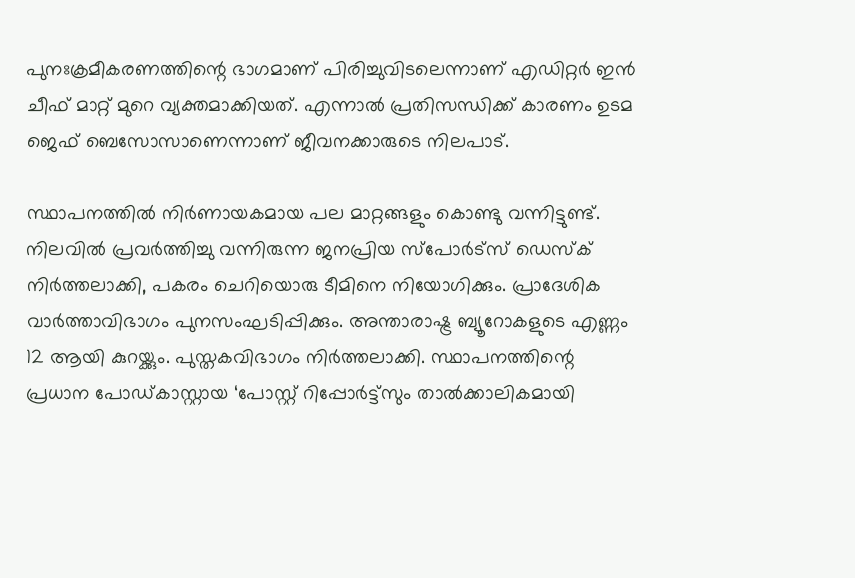പുനഃക്രമീകരണത്തിന്റെ ഭാഗമാണ് പിരിച്ചുവിടലെന്നാണ് എഡിറ്റർ ഇൻ ചീഫ് മാറ്റ് മുറെ വ്യക്തമാക്കിയത്. എന്നാല്‍ പ്രതിസന്ധിക്ക് കാരണം ഉടമ ജെഫ് ബെസോസാണെന്നാണ് ജീവനക്കാരുടെ നിലപാട്.

സ്ഥാപനത്തില്‍ നിര്‍ണായകമായ പല മാറ്റങ്ങളും കൊണ്ടു വന്നിട്ടുണ്ട്. നിലവില്‍ പ്രവര്‍ത്തിച്ചു വന്നിരുന്ന ജനപ്രിയ സ്‌പോര്‍ട്‌സ് ഡെസ്‌ക് നിര്‍ത്തലാക്കി, പകരം ചെറിയൊരു ടീമിനെ നിയോഗിക്കും. പ്രാദേശിക വാര്‍ത്താവിഭാഗം പുനസംഘടിപ്പിക്കും. അന്താരാഷ്ട്ര ബ്യൂറോകളുടെ എണ്ണം 12 ആയി കുറയ്ക്കും. പുസ്തകവിഭാഗം നിര്‍ത്തലാക്കി. സ്ഥാപനത്തിന്റെ പ്രധാന പോഡ്കാസ്റ്റായ ‘പോസ്റ്റ് റിപ്പോര്‍ട്ട്‌സും താല്‍ക്കാലികമായി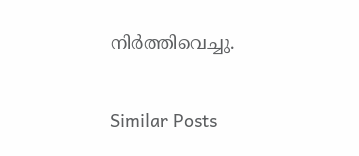നിര്‍ത്തിവെച്ചു.

Similar Posts